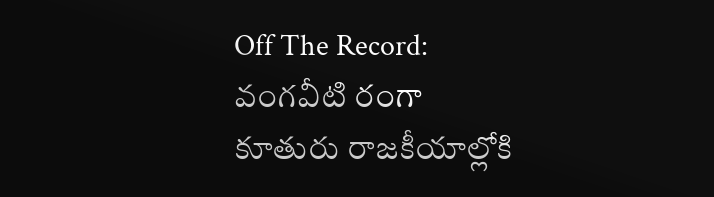Off The Record: వంగవీటి రంగా కూతురు రాజకీయాల్లోకి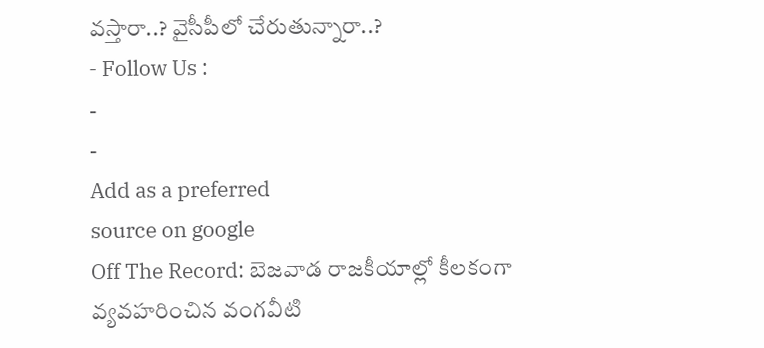వస్తారా..? వైసీపీలో చేరుతున్నారా..?
- Follow Us :
-
-
Add as a preferred
source on google
Off The Record: బెజవాడ రాజకీయాల్లో కీలకంగా వ్యవహరించిన వంగవీటి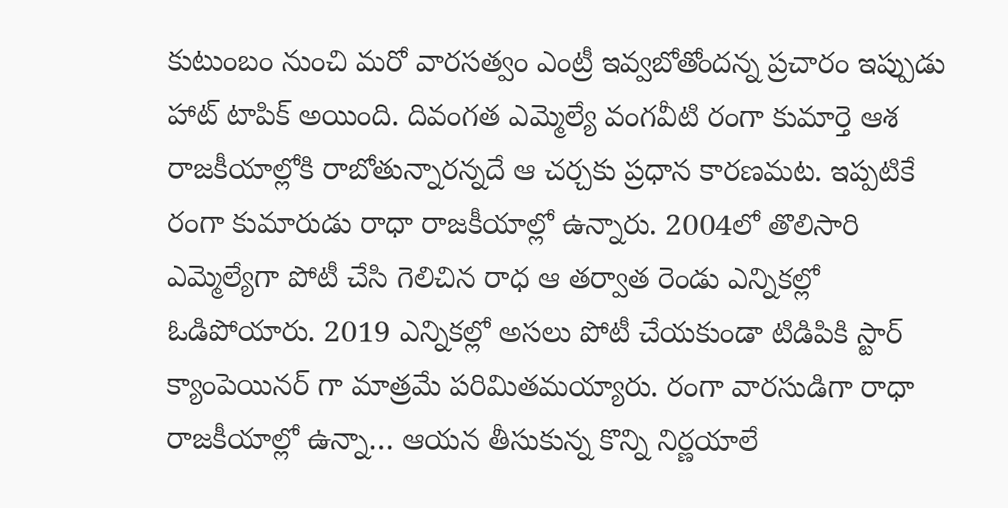కుటుంబం నుంచి మరో వారసత్వం ఎంట్రీ ఇవ్వబోతోందన్న ప్రచారం ఇప్పుడు హాట్ టాపిక్ అయింది. దివంగత ఎమ్మెల్యే వంగవీటి రంగా కుమార్తె ఆశ రాజకీయాల్లోకి రాబోతున్నారన్నదే ఆ చర్చకు ప్రధాన కారణమట. ఇప్పటికే రంగా కుమారుడు రాధా రాజకీయాల్లో ఉన్నారు. 2004లో తొలిసారి ఎమ్మెల్యేగా పోటీ చేసి గెలిచిన రాధ ఆ తర్వాత రెండు ఎన్నికల్లో ఓడిపోయారు. 2019 ఎన్నికల్లో అసలు పోటీ చేయకుండా టిడిపికి స్టార్ క్యాంపెయినర్ గా మాత్రమే పరిమితమయ్యారు. రంగా వారసుడిగా రాధా రాజకీయాల్లో ఉన్నా… ఆయన తీసుకున్న కొన్ని నిర్ణయాలే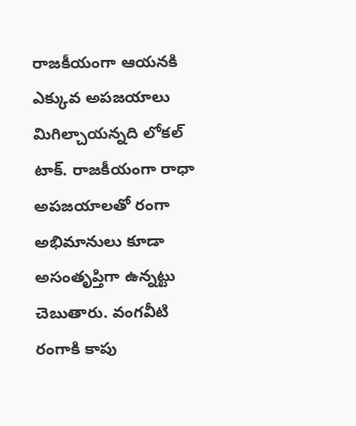రాజకీయంగా ఆయనకి ఎక్కువ అపజయాలు మిగిల్చాయన్నది లోకల్ టాక్. రాజకీయంగా రాధా అపజయాలతో రంగా అభిమానులు కూడా అసంతృప్తిగా ఉన్నట్టు చెబుతారు. వంగవీటి రంగాకి కాపు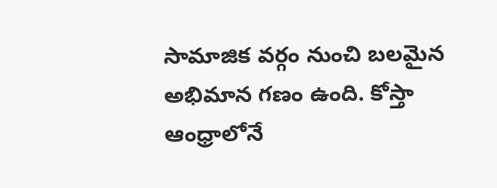సామాజిక వర్గం నుంచి బలమైన అభిమాన గణం ఉంది. కోస్తా ఆంధ్రాలోనే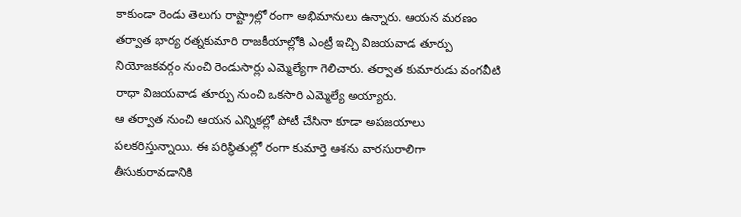కాకుండా రెండు తెలుగు రాష్ట్రాల్లో రంగా అభిమానులు ఉన్నారు. ఆయన మరణం తర్వాత భార్య రత్నకుమారి రాజకీయాల్లోకి ఎంట్రీ ఇచ్చి విజయవాడ తూర్పు నియోజకవర్గం నుంచి రెండుసార్లు ఎమ్మెల్యేగా గెలిచారు. తర్వాత కుమారుడు వంగవీటి రాధా విజయవాడ తూర్పు నుంచి ఒకసారి ఎమ్మెల్యే అయ్యారు.
ఆ తర్వాత నుంచి ఆయన ఎన్నికల్లో పోటీ చేసినా కూడా అపజయాలు పలకరిస్తున్నాయి. ఈ పరిస్థితుల్లో రంగా కుమార్తె ఆశను వారసురాలిగా తీసుకురావడానికి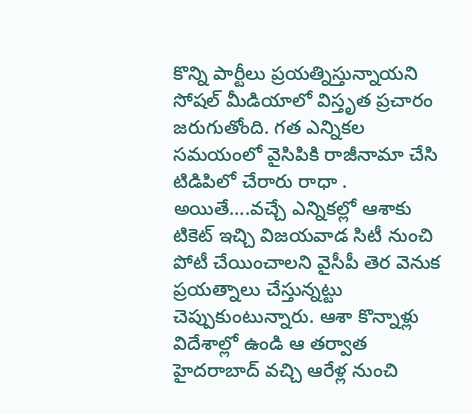కొన్ని పార్టీలు ప్రయత్నిస్తున్నాయని సోషల్ మీడియాలో విస్తృత ప్రచారం జరుగుతోంది. గత ఎన్నికల సమయంలో వైసిపికి రాజీనామా చేసి టిడిపిలో చేరారు రాధా . అయితే….వచ్చే ఎన్నికల్లో ఆశాకు టికెట్ ఇచ్చి విజయవాడ సిటీ నుంచి పోటీ చేయించాలని వైసీపీ తెర వెనుక ప్రయత్నాలు చేస్తున్నట్టు చెప్పుకుంటున్నారు. ఆశా కొన్నాళ్లు విదేశాల్లో ఉండి ఆ తర్వాత హైదరాబాద్ వచ్చి ఆరేళ్ల నుంచి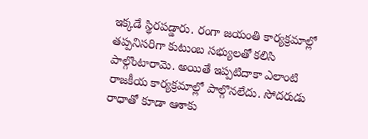ఇక్కడే స్థిరపడ్డారు. రంగా జయంతి కార్యక్రమాల్లో తప్పనిసరిగా కుటుంబ సభ్యులతో కలిసి పాల్గొంటారామె. అయితే ఇప్పటిదాకా ఎలాంటి రాజకీయ కార్యక్రమాల్లో పాల్గొనలేదు. సోదరుడు రాధాతో కూడా ఆశాకు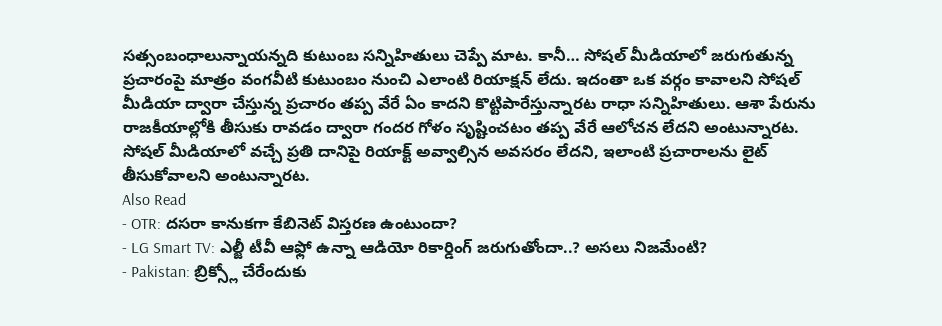సత్సంబంధాలున్నాయన్నది కుటుంబ సన్నిహితులు చెప్పే మాట. కానీ… సోషల్ మీడియాలో జరుగుతున్న ప్రచారంపై మాత్రం వంగవీటి కుటుంబం నుంచి ఎలాంటి రియాక్షన్ లేదు. ఇదంతా ఒక వర్గం కావాలని సోషల్ మీడియా ద్వారా చేస్తున్న ప్రచారం తప్ప వేరే ఏం కాదని కొట్టిపారేస్తున్నారట రాధా సన్నిహితులు. ఆశా పేరును రాజకీయాల్లోకి తీసుకు రావడం ద్వారా గందర గోళం సృష్టించటం తప్ప వేరే ఆలోచన లేదని అంటున్నారట. సోషల్ మీడియాలో వచ్చే ప్రతి దానిపై రియాక్ట్ అవ్వాల్సిన అవసరం లేదని, ఇలాంటి ప్రచారాలను లైట్ తీసుకోవాలని అంటున్నారట.
Also Read
- OTR: దసరా కానుకగా కేబినెట్ విస్తరణ ఉంటుందా?
- LG Smart TV: ఎల్జీ టీవీ ఆఫ్లో ఉన్నా ఆడియో రికార్డింగ్ జరుగుతోందా..? అసలు నిజమేంటి?
- Pakistan: బ్రిక్స్లో చేరేందుకు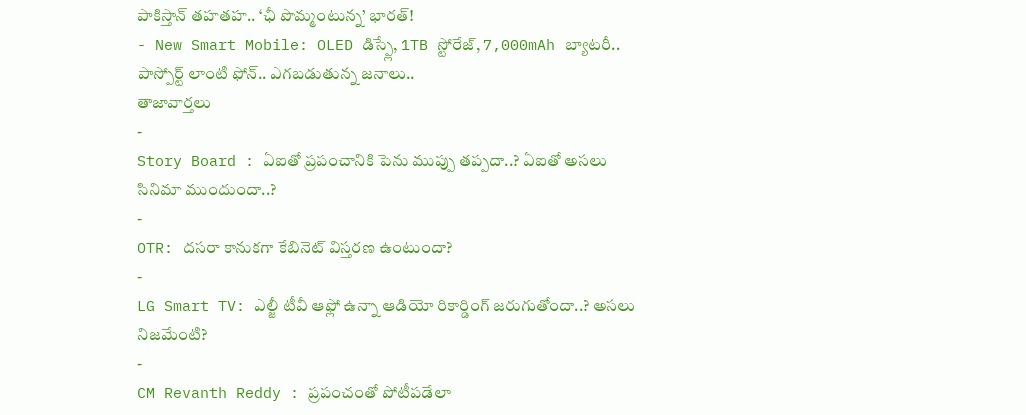పాకిస్తాన్ తహతహ.. ‘ఛీ పొమ్మంటున్న’ భారత్!
- New Smart Mobile: OLED డిస్ప్లే, 1TB స్టోరేజ్, 7,000mAh బ్యాటరీ.. పాస్పోర్ట్ లాంటి ఫోన్.. ఎగబడుతున్న జనాలు..
తాజావార్తలు
-
Story Board : ఏఐతో ప్రపంచానికి పెను ముప్పు తప్పదా..? ఏఐతో అసలు సినిమా ముందుందా..?
-
OTR: దసరా కానుకగా కేబినెట్ విస్తరణ ఉంటుందా?
-
LG Smart TV: ఎల్జీ టీవీ ఆఫ్లో ఉన్నా ఆడియో రికార్డింగ్ జరుగుతోందా..? అసలు నిజమేంటి?
-
CM Revanth Reddy : ప్రపంచంతో పోటీపడేలా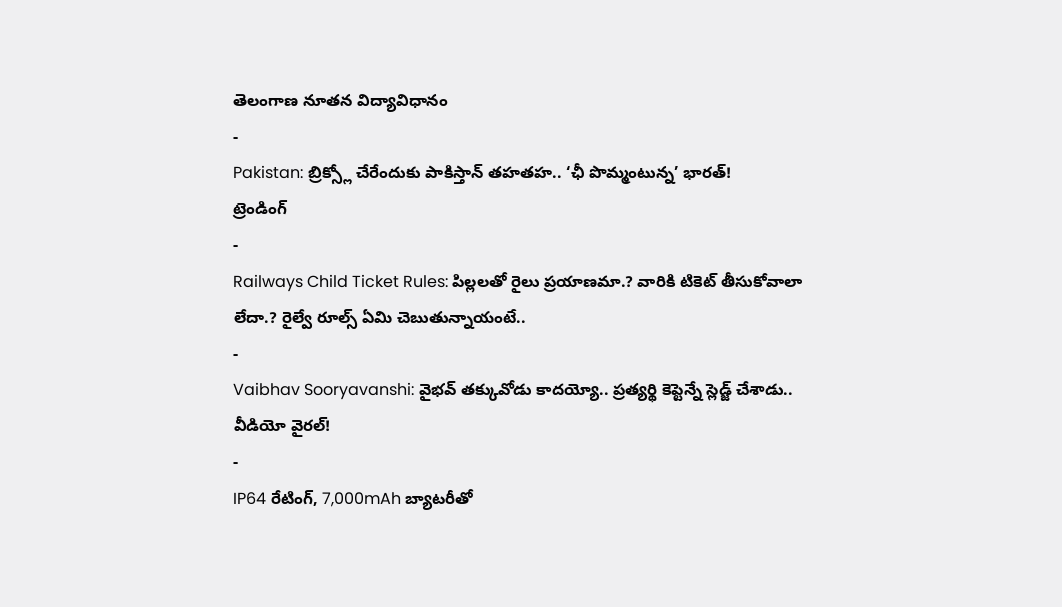తెలంగాణ నూతన విద్యావిధానం
-
Pakistan: బ్రిక్స్లో చేరేందుకు పాకిస్తాన్ తహతహ.. ‘ఛీ పొమ్మంటున్న’ భారత్!
ట్రెండింగ్
-
Railways Child Ticket Rules: పిల్లలతో రైలు ప్రయాణమా.? వారికి టికెట్ తీసుకోవాలా లేదా.? రైల్వే రూల్స్ ఏమి చెబుతున్నాయంటే..
-
Vaibhav Sooryavanshi: వైభవ్ తక్కువోడు కాదయ్యో.. ప్రత్యర్థి కెప్టెన్నే స్లెడ్జ్ చేశాడు.. వీడియో వైరల్!
-
IP64 రేటింగ్, 7,000mAh బ్యాటరీతో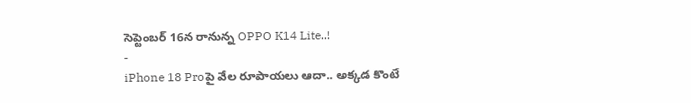సెప్టెంబర్ 16న రానున్న OPPO K14 Lite..!
-
iPhone 18 Proపై వేల రూపాయలు ఆదా.. అక్కడ కొంటే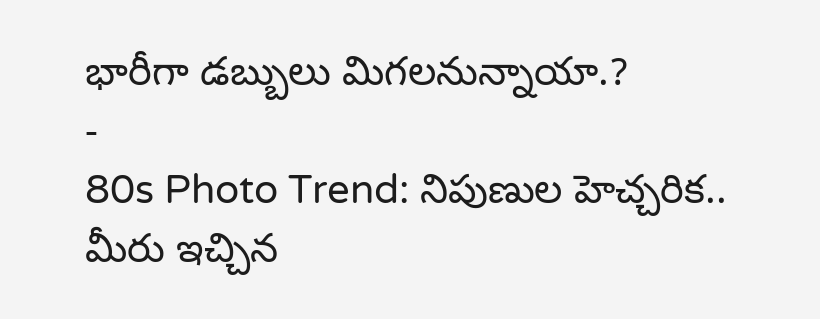భారీగా డబ్బులు మిగలనున్నాయా.?
-
80s Photo Trend: నిపుణుల హెచ్చరిక.. మీరు ఇచ్చిన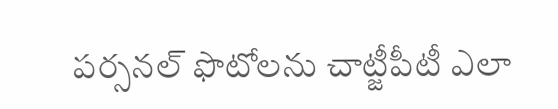పర్సనల్ ఫొటోలను చాట్జీపీటీ ఎలా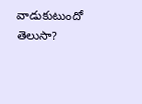వాడుకుటుందో తెలుసా?